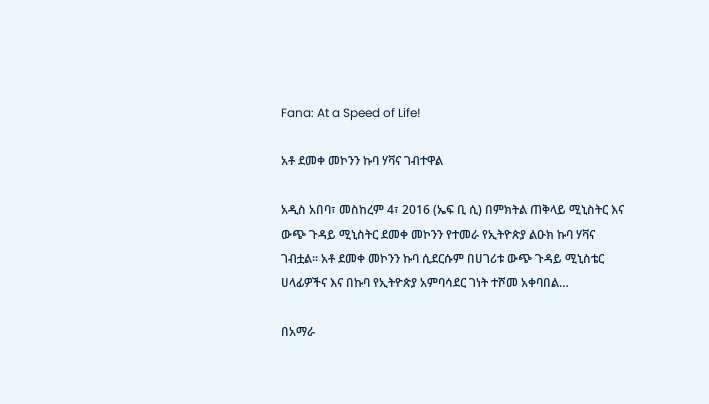Fana: At a Speed of Life!

አቶ ደመቀ መኮንን ኩባ ሃቫና ገብተዋል

አዲስ አበባ፣ መስከረም 4፣ 2016 (ኤፍ ቢ ሲ) በምክትል ጠቅላይ ሚኒስትር እና ውጭ ጉዳይ ሚኒስትር ደመቀ መኮንን የተመራ የኢትዮጵያ ልዑክ ኩባ ሃቫና ገብቷል፡፡ አቶ ደመቀ መኮንን ኩባ ሲደርሱም በሀገሪቱ ውጭ ጉዳይ ሚኒስቴር ሀላፊዎችና እና በኩባ የኢትዮጵያ አምባሳደር ገነት ተሾመ አቀባበል…

በአማራ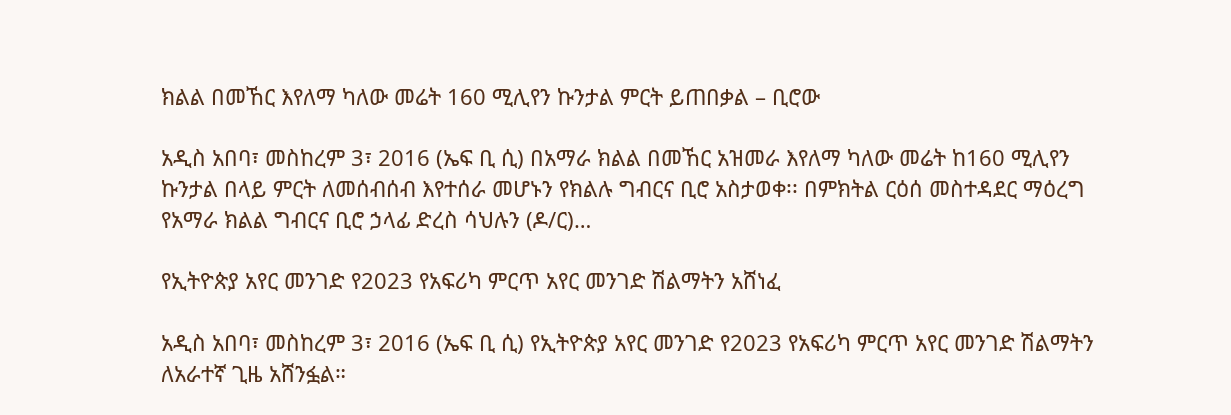ክልል በመኸር እየለማ ካለው መሬት 160 ሚሊየን ኩንታል ምርት ይጠበቃል – ቢሮው

አዲስ አበባ፣ መስከረም 3፣ 2016 (ኤፍ ቢ ሲ) በአማራ ክልል በመኸር አዝመራ እየለማ ካለው መሬት ከ160 ሚሊየን ኩንታል በላይ ምርት ለመሰብሰብ እየተሰራ መሆኑን የክልሉ ግብርና ቢሮ አስታወቀ፡፡ በምክትል ርዕሰ መስተዳደር ማዕረግ የአማራ ክልል ግብርና ቢሮ ኃላፊ ድረስ ሳህሉን (ዶ/ር)…

የኢትዮጵያ አየር መንገድ የ2023 የአፍሪካ ምርጥ አየር መንገድ ሽልማትን አሸነፈ

አዲስ አበባ፣ መስከረም 3፣ 2016 (ኤፍ ቢ ሲ) የኢትዮጵያ አየር መንገድ የ2023 የአፍሪካ ምርጥ አየር መንገድ ሽልማትን ለአራተኛ ጊዜ አሸንፏል።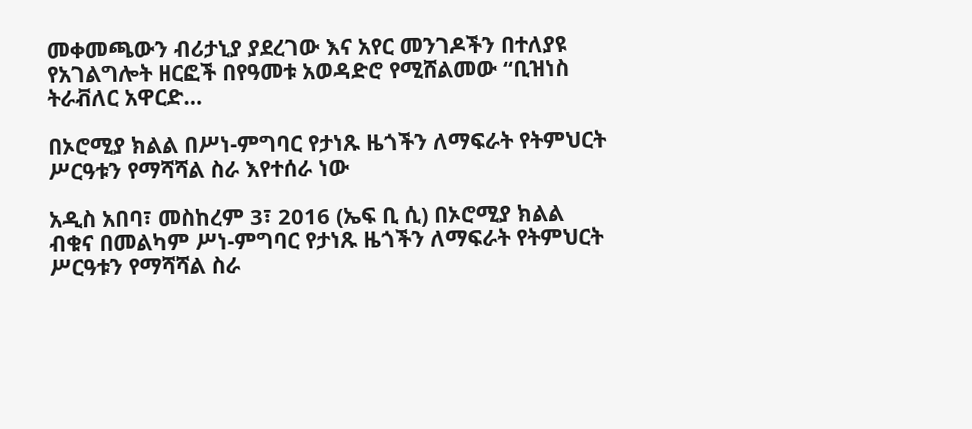መቀመጫውን ብሪታኒያ ያደረገው እና አየር መንገዶችን በተለያዩ የአገልግሎት ዘርፎች በየዓመቱ አወዳድሮ የሚሸልመው “ቢዝነስ ትራቭለር አዋርድ…

በኦሮሚያ ክልል በሥነ-ምግባር የታነጹ ዜጎችን ለማፍራት የትምህርት ሥርዓቱን የማሻሻል ስራ እየተሰራ ነው

አዲስ አበባ፣ መስከረም 3፣ 2016 (ኤፍ ቢ ሲ) በኦሮሚያ ክልል ብቁና በመልካም ሥነ-ምግባር የታነጹ ዜጎችን ለማፍራት የትምህርት ሥርዓቱን የማሻሻል ስራ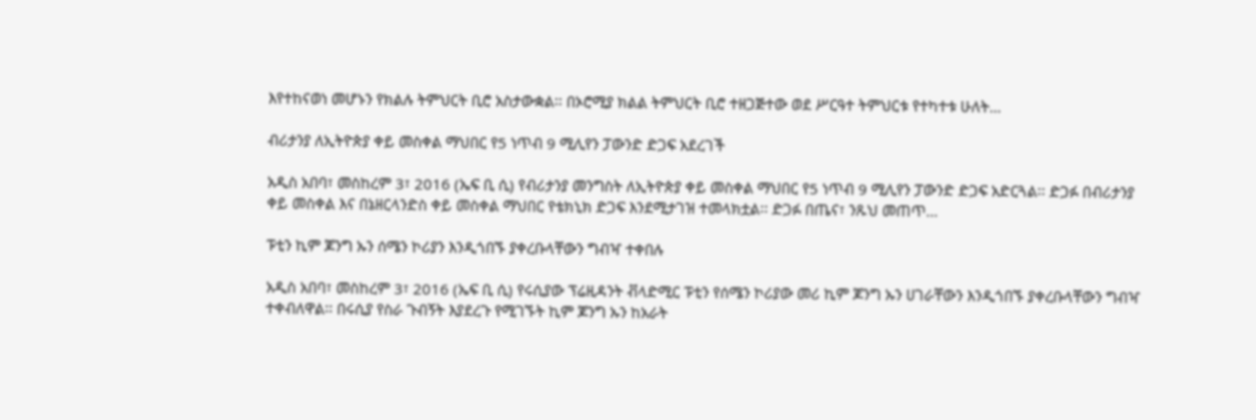እየተከናወነ መሆኑን የክልሉ ትምህርት ቢሮ አስታውቋል፡፡ በኦሮሚያ ክልል ትምህርት ቢሮ ተዘጋጅተው ወደ ሥርዓተ ትምህርቱ የተካተቱ ሁለት…

ብሪታንያ ለኢትዮጵያ ቀይ መስቀል ማህበር የ5 ነጥብ 9 ሚሊየን ፓውንድ ድጋፍ አደረገች

አዲስ አበባ፣ መስከረም 3፣ 2016 (ኤፍ ቢ ሲ) የብሪታንያ መንግስት ለኢትዮጵያ ቀይ መስቀል ማህበር የ5 ነጥብ 9 ሚሊየን ፓውንድ ድጋፍ አድርጓል፡፡ ድጋፉ በብሪታንያ ቀይ መስቀል እና በኔዘርላንድስ ቀይ መስቀል ማህበር የቴክኒክ ድጋፍ እንደሚታገዝ ተመላክቷል፡፡ ድጋፉ በጤና፣ ንጹህ መጠጥ…

ፑቲን ኪም ጆንግ ኡን ሰሜን ኮሪያን እንዲጎበኙ ያቀረቡላቸውን ግብዣ ተቀበሉ

አዲስ አበባ፣ መስከረም 3፣ 2016 (ኤፍ ቢ ሲ) የሩሲያው ፕሬዚዳንት ቭላድሚር ፑቲን የሰሜን ኮሪያው መሪ ኪም ጆንግ ኡን ሀገራቸውን እንዲጎበኙ ያቀረቡላቸውን ግብዣ ተቀብለዋል፡፡ በሩሲያ የስራ ጉብኝት እያደረጉ የሚገኙት ኪም ጆንግ ኡን ከአራት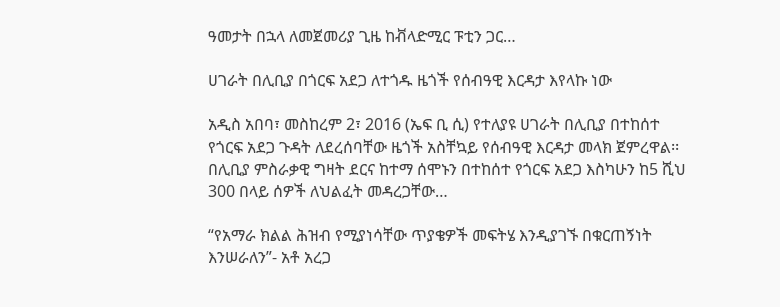ዓመታት በኋላ ለመጀመሪያ ጊዜ ከቭላድሚር ፑቲን ጋር…

ሀገራት በሊቢያ በጎርፍ አደጋ ለተጎዱ ዜጎች የሰብዓዊ እርዳታ እየላኩ ነው

አዲስ አበባ፣ መስከረም 2፣ 2016 (ኤፍ ቢ ሲ) የተለያዩ ሀገራት በሊቢያ በተከሰተ የጎርፍ አደጋ ጉዳት ለደረሰባቸው ዜጎች አስቸኳይ የሰብዓዊ እርዳታ መላክ ጀምረዋል፡፡ በሊቢያ ምስራቃዊ ግዛት ደርና ከተማ ሰሞኑን በተከሰተ የጎርፍ አደጋ እስካሁን ከ5 ሺህ 300 በላይ ሰዎች ለህልፈት መዳረጋቸው…

“የአማራ ክልል ሕዝብ የሚያነሳቸው ጥያቄዎች መፍትሄ እንዲያገኙ በቁርጠኝነት እንሠራለን”- አቶ አረጋ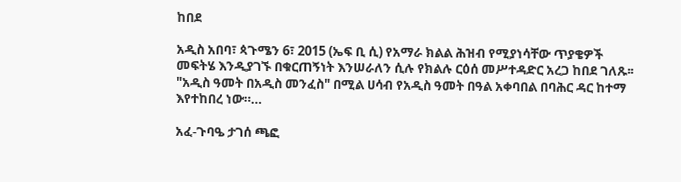ከበደ

አዲስ አበባ፣ ጳጉሜን 6፣ 2015 (ኤፍ ቢ ሲ) የአማራ ክልል ሕዝብ የሚያነሳቸው ጥያቄዎች መፍትሄ እንዲያገኙ በቁርጠኝነት እንሠራለን ሲሉ የክልሉ ርዕሰ መሥተዳድር አረጋ ከበደ ገለጹ፡፡ "አዲስ ዓመት በአዲስ መንፈስ" በሚል ሀሳብ የአዲስ ዓመት በዓል አቀባበል በባሕር ዳር ከተማ እየተከበረ ነው።…

አፈ-ጉባዔ ታገሰ ጫፎ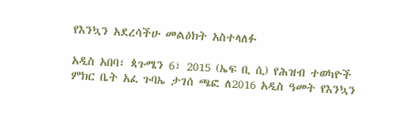የእንኳን አደረሳችሁ መልዕክት አስተላለፉ

አዲስ አበባ፣ ጳጉሜን 6፣ 2015 (ኤፍ ቢ ሲ) የሕዝብ ተወካዮች ምክር ቤት አፈ ጉባኤ ታገሰ ጫፎ ለ2016 አዲስ ዓመት የእንኳን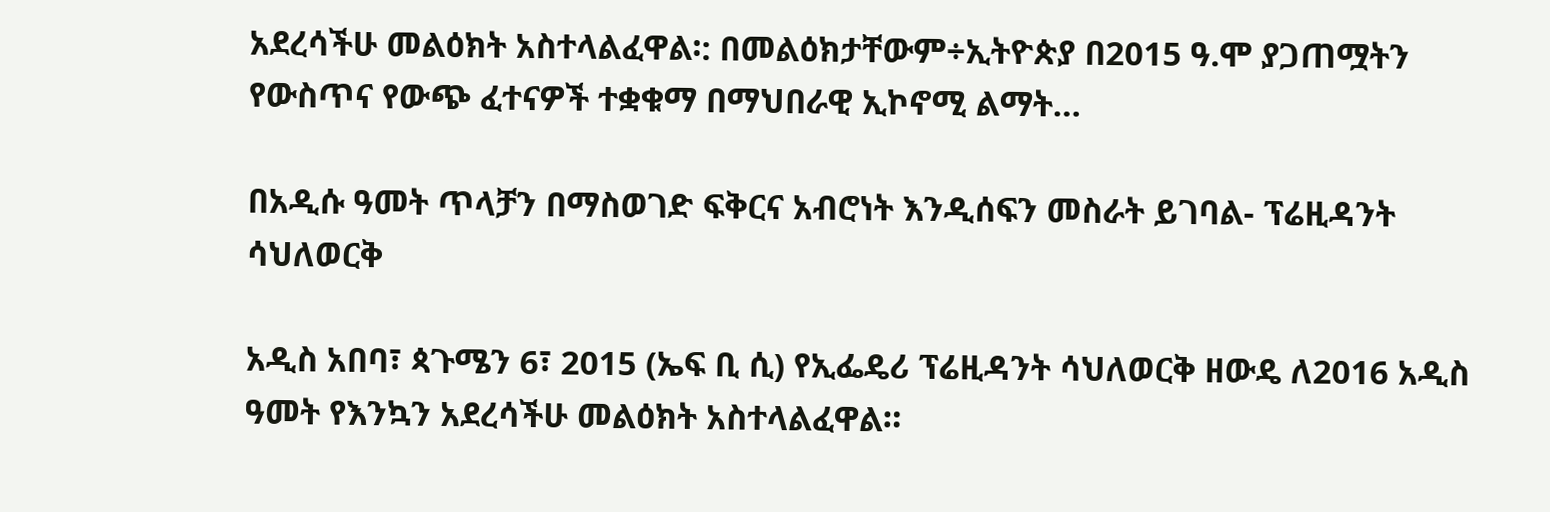አደረሳችሁ መልዕክት አስተላልፈዋል፡: በመልዕክታቸውም÷ኢትዮጵያ በ2015 ዓ.ሞ ያጋጠሟትን የውስጥና የውጭ ፈተናዎች ተቋቁማ በማህበራዊ ኢኮኖሚ ልማት…

በአዲሱ ዓመት ጥላቻን በማስወገድ ፍቅርና አብሮነት እንዲሰፍን መስራት ይገባል- ፕሬዚዳንት ሳህለወርቅ

አዲስ አበባ፣ ጳጉሜን 6፣ 2015 (ኤፍ ቢ ሲ) የኢፌዴሪ ፕሬዚዳንት ሳህለወርቅ ዘውዴ ለ2016 አዲስ ዓመት የእንኳን አደረሳችሁ መልዕክት አስተላልፈዋል።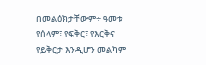በመልዕክታቸውም÷ ዓመቱ የሰላም፣ የፍቅር፣ የእርቅና የይቅርታ እንዲሆን መልካም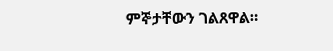ምኞታቸውን ገልጸዋል።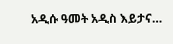አዲሱ ዓመት አዲስ እይታና…